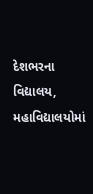દેશભરના વિદ્યાલય, મહાવિદ્યાલયોમાં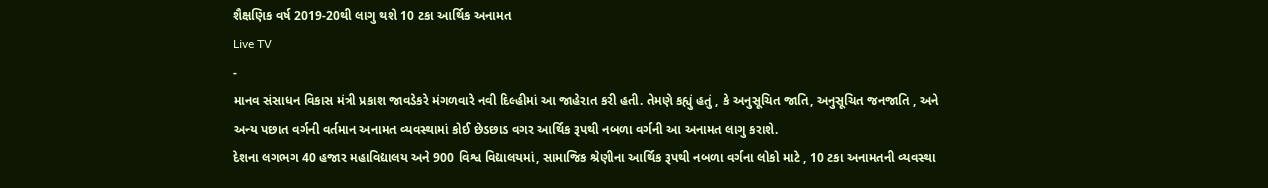શૈક્ષણિક વર્ષ 2019-20થી લાગુ થશે 10 ટકા આર્થિક અનામત
Live TV
-
માનવ સંસાધન વિકાસ મંત્રી પ્રકાશ જાવડેકરે મંગળવારે નવી દિલ્હીમાં આ જાહેરાત કરી હતી. તેમણે કહ્યું હતું , કે અનુસૂચિત જાતિ, અનુસૂચિત જનજાતિ , અને અન્ય પછાત વર્ગની વર્તમાન અનામત વ્યવસ્થામાં કોઈ છેડછાડ વગર આર્થિક રૂપથી નબળા વર્ગની આ અનામત લાગુ કરાશે.
દેશના લગભગ 40 હજાર મહાવિદ્યાલય અને 900 વિશ્વ વિદ્યાલયમાં, સામાજિક શ્રેણીના આર્થિક રૂપથી નબળા વર્ગના લોકો માટે , 10 ટકા અનામતની વ્યવસ્થા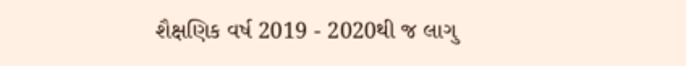શૈક્ષણિક વર્ષ 2019 - 2020થી જ લાગુ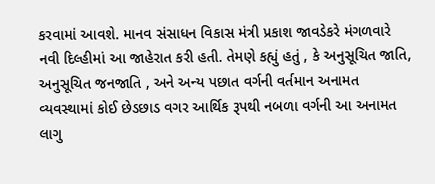કરવામાં આવશે. માનવ સંસાધન વિકાસ મંત્રી પ્રકાશ જાવડેકરે મંગળવારે નવી દિલ્હીમાં આ જાહેરાત કરી હતી. તેમણે કહ્યું હતું , કે અનુસૂચિત જાતિ, અનુસૂચિત જનજાતિ , અને અન્ય પછાત વર્ગની વર્તમાન અનામત વ્યવસ્થામાં કોઈ છેડછાડ વગર આર્થિક રૂપથી નબળા વર્ગની આ અનામત લાગુ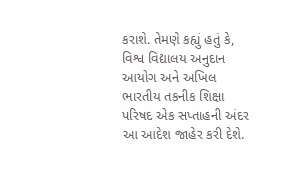કરાશે. તેમણે કહ્યું હતું કે, વિશ્વ વિદ્યાલય અનુદાન આયોગ અને અખિલ ભારતીય તકનીક શિક્ષા પરિષદ એક સપ્તાહની અંદર આ આદેશ જાહેર કરી દેશે.